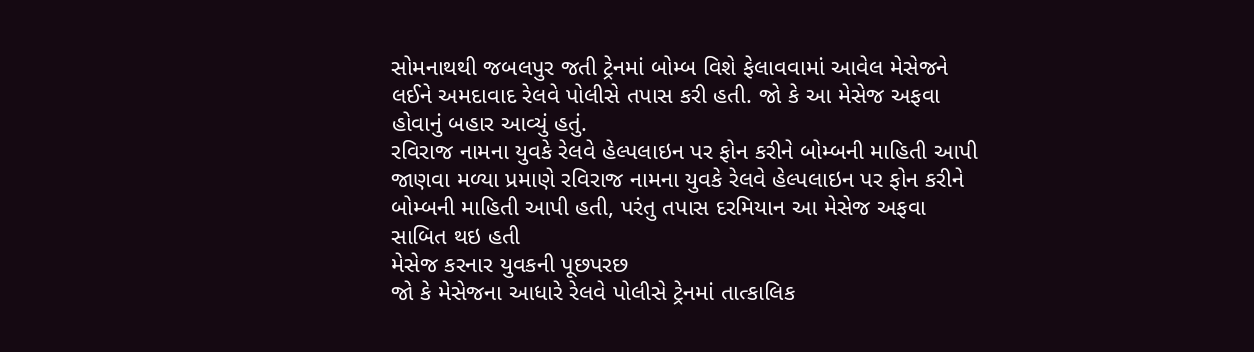સોમનાથથી જબલપુર જતી ટ્રેનમાં બોમ્બ વિશે ફેલાવવામાં આવેલ મેસેજને લઈને અમદાવાદ રેલવે પોલીસે તપાસ કરી હતી. જો કે આ મેસેજ અફવા હોવાનું બહાર આવ્યું હતું.
રવિરાજ નામના યુવકે રેલવે હેલ્પલાઇન પર ફોન કરીને બોમ્બની માહિતી આપી
જાણવા મળ્યા પ્રમાણે રવિરાજ નામના યુવકે રેલવે હેલ્પલાઇન પર ફોન કરીને બોમ્બની માહિતી આપી હતી, પરંતુ તપાસ દરમિયાન આ મેસેજ અફવા સાબિત થઇ હતી
મેસેજ કરનાર યુવકની પૂછપરછ
જો કે મેસેજના આધારે રેલવે પોલીસે ટ્રેનમાં તાત્કાલિક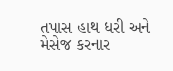તપાસ હાથ ધરી અને મેસેજ કરનાર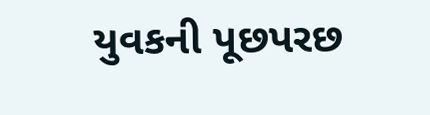યુવકની પૂછપરછ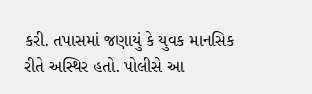કરી. તપાસમાં જણાયું કે યુવક માનસિક રીતે અસ્થિર હતો. પોલીસે આ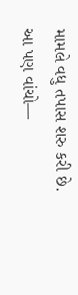મામલે વધુ તપાસ શરુ કરી છે.
આ પણ વાંચો—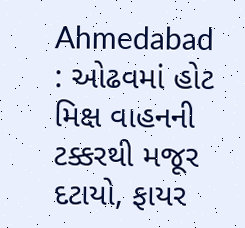Ahmedabad : ઓઢવમાં હોટ મિક્ષ વાહનની ટક્કરથી મજૂર દટાયો, ફાયર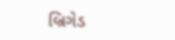બ્રિગેડ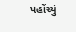પહોંચ્યું